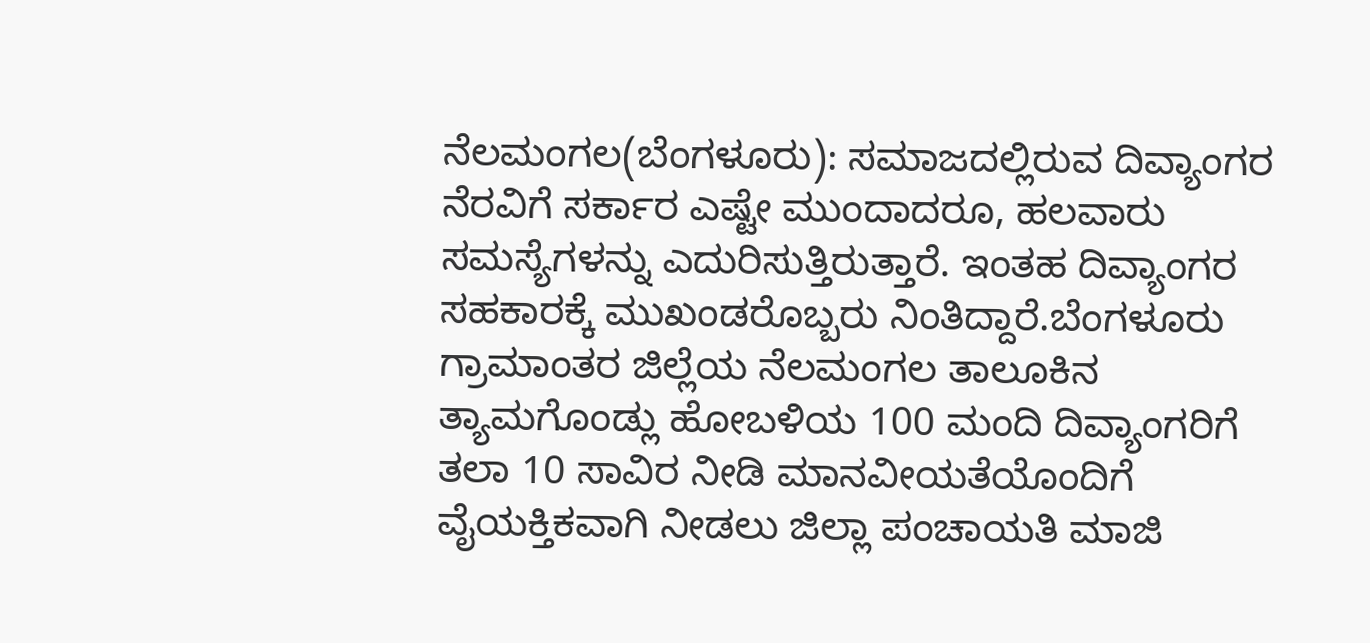ನೆಲಮಂಗಲ(ಬೆಂಗಳೂರು): ಸಮಾಜದಲ್ಲಿರುವ ದಿವ್ಯಾಂಗರ ನೆರವಿಗೆ ಸರ್ಕಾರ ಎಷ್ಟೇ ಮುಂದಾದರೂ, ಹಲವಾರು ಸಮಸ್ಯೆಗಳನ್ನು ಎದುರಿಸುತ್ತಿರುತ್ತಾರೆ. ಇಂತಹ ದಿವ್ಯಾಂಗರ ಸಹಕಾರಕ್ಕೆ ಮುಖಂಡರೊಬ್ಬರು ನಿಂತಿದ್ದಾರೆ.ಬೆಂಗಳೂರು ಗ್ರಾಮಾಂತರ ಜಿಲ್ಲೆಯ ನೆಲಮಂಗಲ ತಾಲೂಕಿನ ತ್ಯಾಮಗೊಂಡ್ಲು ಹೋಬಳಿಯ 100 ಮಂದಿ ದಿವ್ಯಾಂಗರಿಗೆ ತಲಾ 10 ಸಾವಿರ ನೀಡಿ ಮಾನವೀಯತೆಯೊಂದಿಗೆ ವೈಯಕ್ತಿಕವಾಗಿ ನೀಡಲು ಜಿಲ್ಲಾ ಪಂಚಾಯತಿ ಮಾಜಿ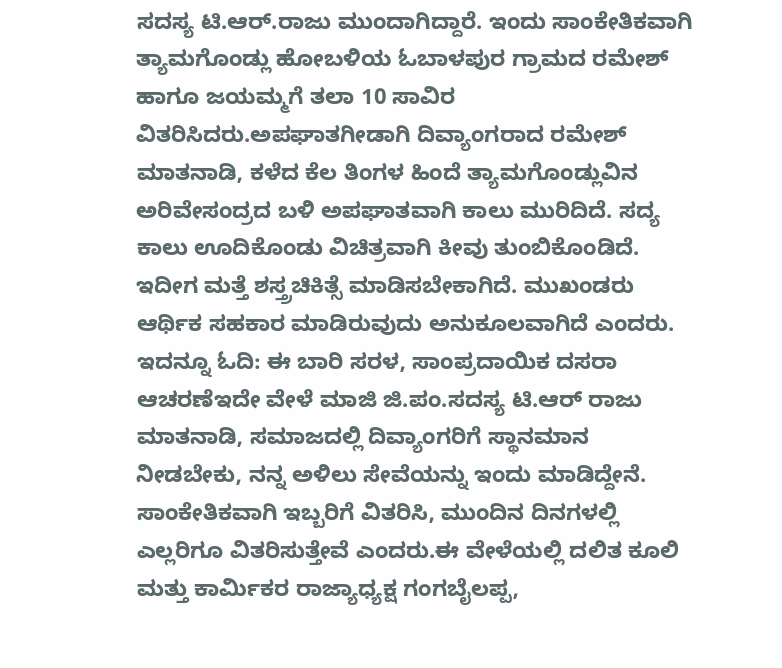ಸದಸ್ಯ ಟಿ.ಆರ್.ರಾಜು ಮುಂದಾಗಿದ್ದಾರೆ. ಇಂದು ಸಾಂಕೇತಿಕವಾಗಿ ತ್ಯಾಮಗೊಂಡ್ಲು ಹೋಬಳಿಯ ಓಬಾಳಪುರ ಗ್ರಾಮದ ರಮೇಶ್ ಹಾಗೂ ಜಯಮ್ಮಗೆ ತಲಾ 10 ಸಾವಿರ ವಿತರಿಸಿದರು.ಅಪಘಾತಗೀಡಾಗಿ ದಿವ್ಯಾಂಗರಾದ ರಮೇಶ್ ಮಾತನಾಡಿ, ಕಳೆದ ಕೆಲ ತಿಂಗಳ ಹಿಂದೆ ತ್ಯಾಮಗೊಂಡ್ಲುವಿನ ಅರಿವೇಸಂದ್ರದ ಬಳಿ ಅಪಘಾತವಾಗಿ ಕಾಲು ಮುರಿದಿದೆ. ಸದ್ಯ ಕಾಲು ಊದಿಕೊಂಡು ವಿಚಿತ್ರವಾಗಿ ಕೀವು ತುಂಬಿಕೊಂಡಿದೆ. ಇದೀಗ ಮತ್ತೆ ಶಸ್ತ್ರಚಿಕಿತ್ಸೆ ಮಾಡಿಸಬೇಕಾಗಿದೆ. ಮುಖಂಡರು ಆರ್ಥಿಕ ಸಹಕಾರ ಮಾಡಿರುವುದು ಅನುಕೂಲವಾಗಿದೆ ಎಂದರು. ಇದನ್ನೂ ಓದಿ: ಈ ಬಾರಿ ಸರಳ, ಸಾಂಪ್ರದಾಯಿಕ ದಸರಾ ಆಚರಣೆಇದೇ ವೇಳೆ ಮಾಜಿ ಜಿ.ಪಂ.ಸದಸ್ಯ ಟಿ.ಆರ್ ರಾಜು ಮಾತನಾಡಿ, ಸಮಾಜದಲ್ಲಿ ದಿವ್ಯಾಂಗರಿಗೆ ಸ್ಥಾನಮಾನ ನೀಡಬೇಕು, ನನ್ನ ಅಳಿಲು ಸೇವೆಯನ್ನು ಇಂದು ಮಾಡಿದ್ದೇನೆ. ಸಾಂಕೇತಿಕವಾಗಿ ಇಬ್ಬರಿಗೆ ವಿತರಿಸಿ, ಮುಂದಿನ ದಿನಗಳಲ್ಲಿ ಎಲ್ಲರಿಗೂ ವಿತರಿಸುತ್ತೇವೆ ಎಂದರು.ಈ ವೇಳೆಯಲ್ಲಿ ದಲಿತ ಕೂಲಿ ಮತ್ತು ಕಾರ್ಮಿಕರ ರಾಜ್ಯಾಧ್ಯಕ್ಷ ಗಂಗಬೈಲಪ್ಪ,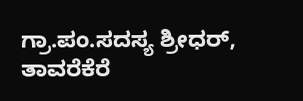ಗ್ರಾ.ಪಂ.ಸದಸ್ಯ ಶ್ರೀಧರ್, ತಾವರೆಕೆರೆ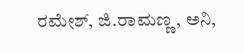ರಮೇಶ್, ಜಿ.ರಾಮಣ್ಣ, ಅನಿ,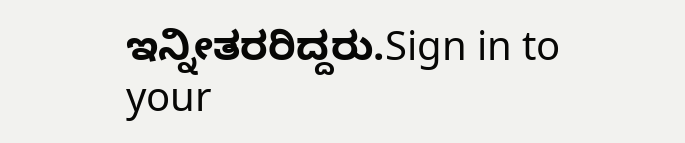ಇನ್ನೀತರರಿದ್ದರು.Sign in to your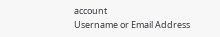account
Username or Email Address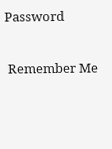Password

 Remember Me